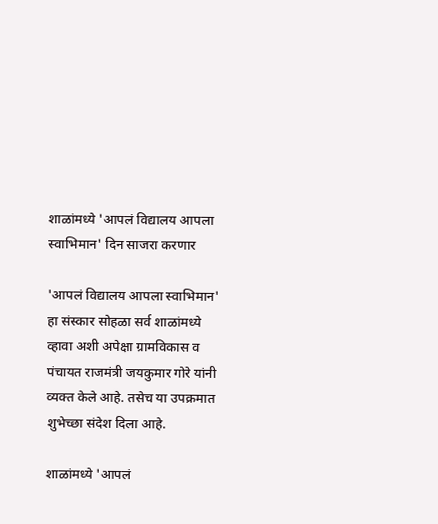शाळांमध्ये 'आपलं विद्यालय आपला स्वाभिमान' दिन साजरा करणार

'आपलं विद्यालय आपला स्वाभिमान' हा संस्कार सोहळा सर्व शाळांमध्ये व्हावा अशी अपेक्षा ग्रामविकास व पंचायत राजमंत्री जयकुमार गोरे यांनी व्यक्त केले आहे. तसेच या उपक्रमात शुभेच्छा संदेश दिला आहे.

शाळांमध्ये 'आपलं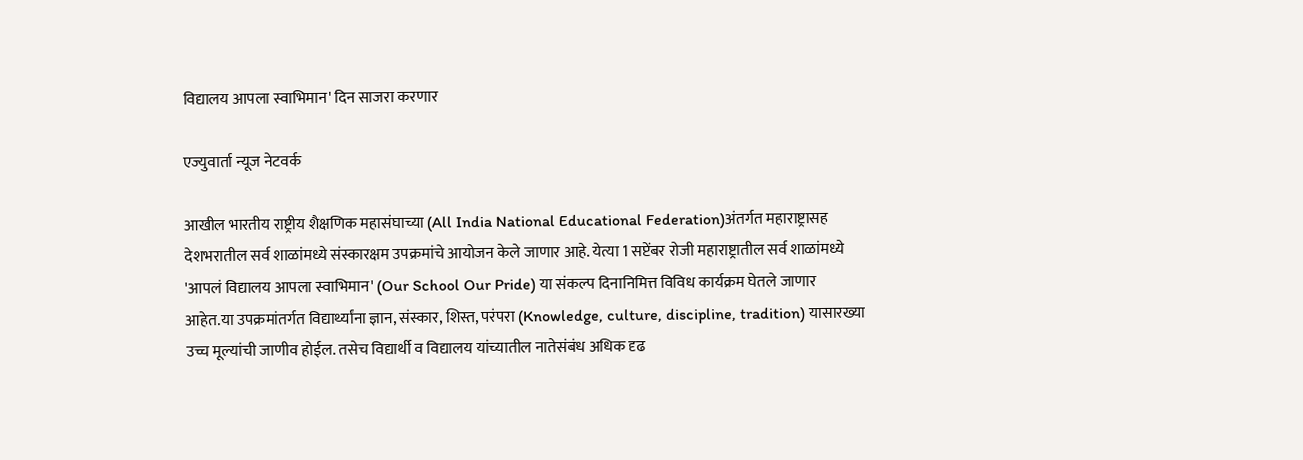विद्यालय आपला स्वाभिमान' दिन साजरा करणार

एज्युवार्ता न्यूज नेटवर्क

आखील भारतीय राष्ट्रीय शैक्षणिक महासंघाच्या (All India National Educational Federation)अंतर्गत महाराष्ट्रासह देशभरातील सर्व शाळांमध्ये संस्कारक्षम उपक्रमांचे आयोजन केले जाणार आहे. येत्या 1 सप्टेंबर रोजी महाराष्ट्रातील सर्व शाळांमध्ये 'आपलं विद्यालय आपला स्वाभिमान' (Our School Our Pride) या संकल्प दिनानिमित्त विविध कार्यक्रम घेतले जाणार आहेत.या उपक्रमांतर्गत विद्यार्थ्यांना ज्ञान, संस्कार, शिस्त, परंपरा (Knowledge, culture, discipline, tradition) यासारख्या उच्च मूल्यांची जाणीव होईल. तसेच विद्यार्थी व विद्यालय यांच्यातील नातेसंबंध अधिक दृढ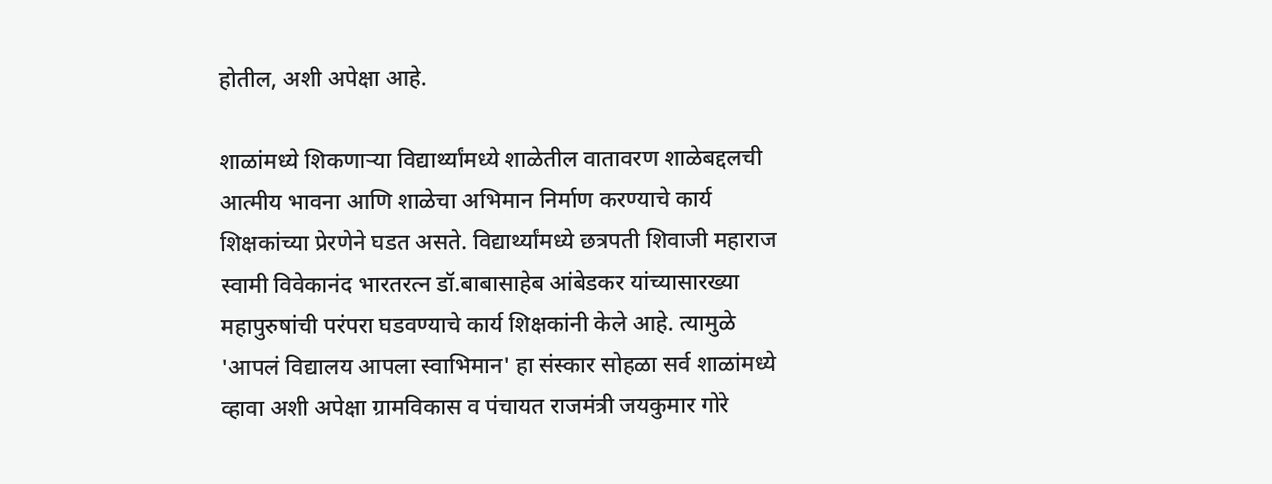होतील, अशी अपेक्षा आहे.

शाळांमध्ये शिकणाऱ्या विद्यार्थ्यांमध्ये शाळेतील वातावरण शाळेबद्दलची आत्मीय भावना आणि शाळेचा अभिमान निर्माण करण्याचे कार्य शिक्षकांच्या प्रेरणेने घडत असते. विद्यार्थ्यांमध्ये छत्रपती शिवाजी महाराज स्वामी विवेकानंद भारतरत्न डॉ.बाबासाहेब आंबेडकर यांच्यासारख्या महापुरुषांची परंपरा घडवण्याचे कार्य शिक्षकांनी केले आहे. त्यामुळे 'आपलं विद्यालय आपला स्वाभिमान' हा संस्कार सोहळा सर्व शाळांमध्ये व्हावा अशी अपेक्षा ग्रामविकास व पंचायत राजमंत्री जयकुमार गोरे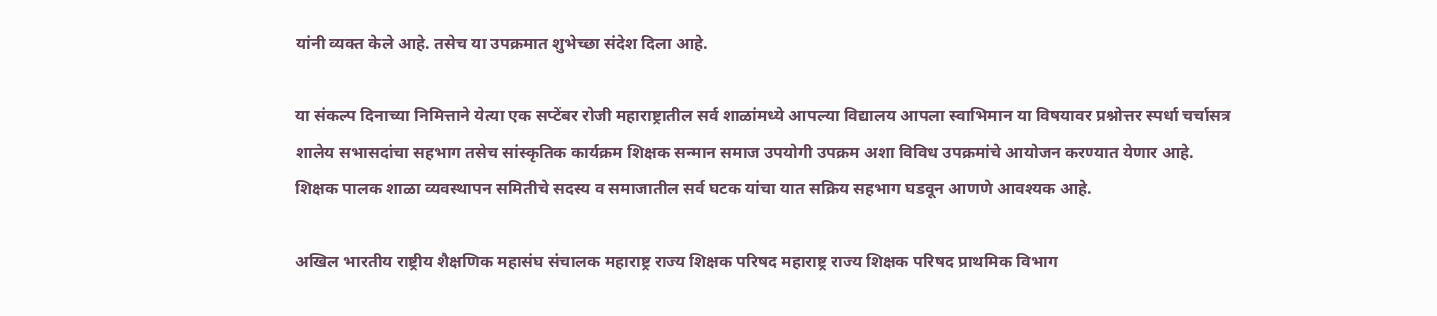यांनी व्यक्त केले आहे. तसेच या उपक्रमात शुभेच्छा संदेश दिला आहे.

या संकल्प दिनाच्या निमित्ताने येत्या एक सप्टेंबर रोजी महाराष्ट्रातील सर्व शाळांमध्ये आपल्या विद्यालय आपला स्वाभिमान या विषयावर प्रश्नोत्तर स्पर्धा चर्चासत्र शालेय सभासदांचा सहभाग तसेच सांस्कृतिक कार्यक्रम शिक्षक सन्मान समाज उपयोगी उपक्रम अशा विविध उपक्रमांचे आयोजन करण्यात येणार आहे. शिक्षक पालक शाळा व्यवस्थापन समितीचे सदस्य व समाजातील सर्व घटक यांचा यात सक्रिय सहभाग घडवून आणणे आवश्यक आहे.

अखिल भारतीय राष्ट्रीय शैक्षणिक महासंघ संचालक महाराष्ट्र राज्य शिक्षक परिषद महाराष्ट्र राज्य शिक्षक परिषद प्राथमिक विभाग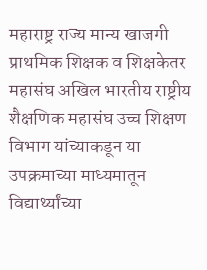महाराष्ट्र राज्य मान्य खाजगी प्राथमिक शिक्षक व शिक्षकेतर महासंघ अखिल भारतीय राष्ट्रीय शैक्षणिक महासंघ उच्च शिक्षण विभाग यांच्याकडून या उपक्रमाच्या माध्यमातून विद्यार्थ्यांच्या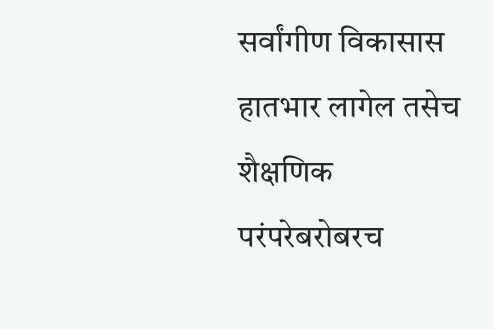सर्वांगीण विकासास हातभार लागेल तसेच शैक्षणिक परंपरेबरोबरच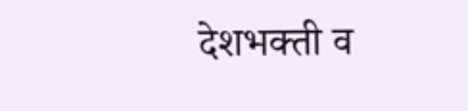देशभक्ती व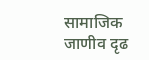सामाजिक जाणीव दृढ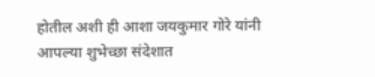होतील अशी ही आशा जयकुमार गोरे यांनी आपल्या शुभेच्छा संदेशात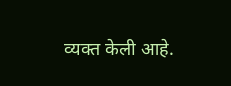व्यक्त केली आहे.